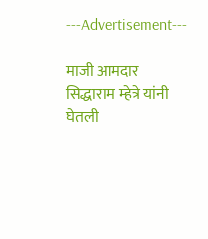---Advertisement---

माजी आमदार सिद्धाराम म्हेत्रे यांनी घेतली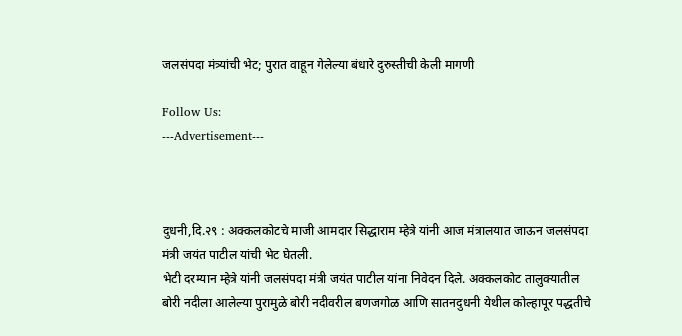जलसंपदा मंत्र्यांची भेट; पुरात वाहून गेलेल्या बंधारे दुरुस्तीची केली मागणी

Follow Us:
---Advertisement---



दुधनी,दि.२९ : अक्कलकोटचे माजी आमदार सिद्धाराम म्हेत्रे यांनी आज मंत्रालयात जाऊन जलसंपदा मंत्री जयंत पाटील यांची भेट घेतली.
भेटी दरम्यान म्हेत्रे यांनी जलसंपदा मंत्री जयंत पाटील यांना निवेदन दिले. अक्कलकोट तालुक्यातील बोरी नदीला आलेल्या पुरामुळे बोरी नदीवरील बणजगोळ आणि सातनदुधनी येथील कोल्हापूर पद्धतीचे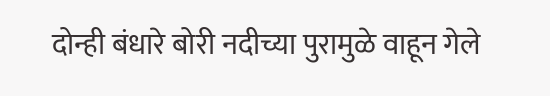दोन्ही बंधारे बोरी नदीच्या पुरामुळे वाहून गेले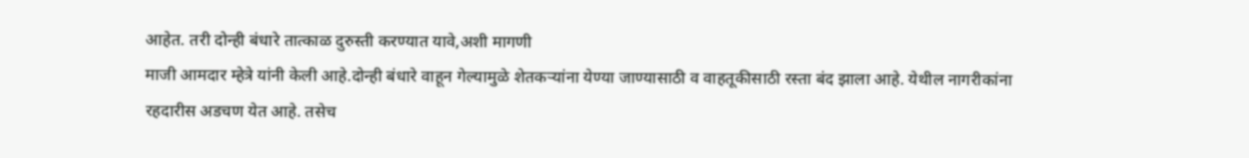आहेत. तरी दोन्ही बंधारे तात्काळ दुरुस्ती करण्यात यावे,अशी मागणी
माजी आमदार म्हेत्रे यांनी केली आहे.दोन्ही बंधारे वाहून गेल्यामुळे शेतकऱ्यांना येण्या जाण्यासाठी व वाहतूकीसाठी रस्ता बंद झाला आहे. येथील नागरीकांना रहदारीस अडचण येत आहे. तसेच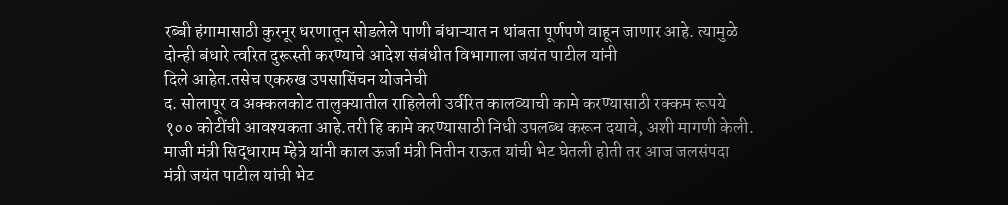रब्बी हंगामासाठी कुरनूर धरणातून सोडलेले पाणी बंधाऱ्यात न थांबता पूर्णपणे वाहून जाणार आहे. त्यामुळे दोन्ही बंधारे त्वरित दुरूस्ती करण्याचे आदेश संबंधीत विभागाला जयंत पाटील यांनी
दिले आहेत.तसेच एकरुख उपसासिंचन योजनेची
द. सोलापूर व अक्कलकोट तालुक्यातील राहिलेली उर्वरित कालव्याची कामे करण्यासाठी रक्कम रूपये १०० कोटींची आवश्यकता आहे.तरी हि कामे करण्यासाठी निधी उपलब्ध करून दयावे, अशी मागणी केली.
माजी मंत्री सिद्धाराम म्हेत्रे यांनी काल ऊर्जा मंत्री नितीन राऊत यांची भेट घेतली होती तर आज जलसंपदा मंत्री जयंत पाटील यांची भेट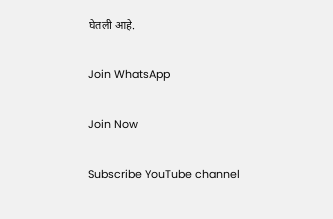घेतली आहे.

Join WhatsApp

Join Now

Subscribe YouTube channel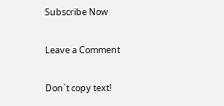Subscribe Now

Leave a Comment

Don`t copy text!